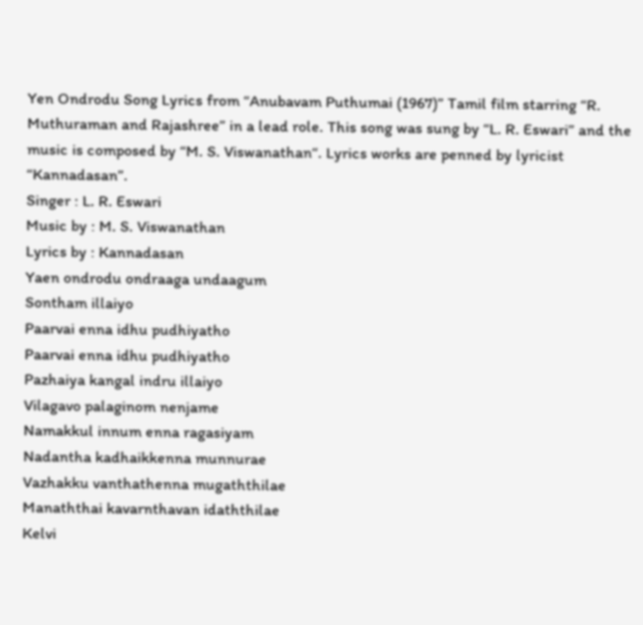Yen Ondrodu Song Lyrics from “Anubavam Puthumai (1967)” Tamil film starring “R. Muthuraman and Rajashree” in a lead role. This song was sung by “L. R. Eswari” and the music is composed by “M. S. Viswanathan“. Lyrics works are penned by lyricist “Kannadasan”.
Singer : L. R. Eswari
Music by : M. S. Viswanathan
Lyrics by : Kannadasan
Yaen ondrodu ondraaga undaagum
Sontham illaiyo
Paarvai enna idhu pudhiyatho
Paarvai enna idhu pudhiyatho
Pazhaiya kangal indru illaiyo
Vilagavo palaginom nenjame
Namakkul innum enna ragasiyam
Nadantha kadhaikkenna munnurae
Vazhakku vanthathenna mugaththilae
Manaththai kavarnthavan idaththilae
Kelvi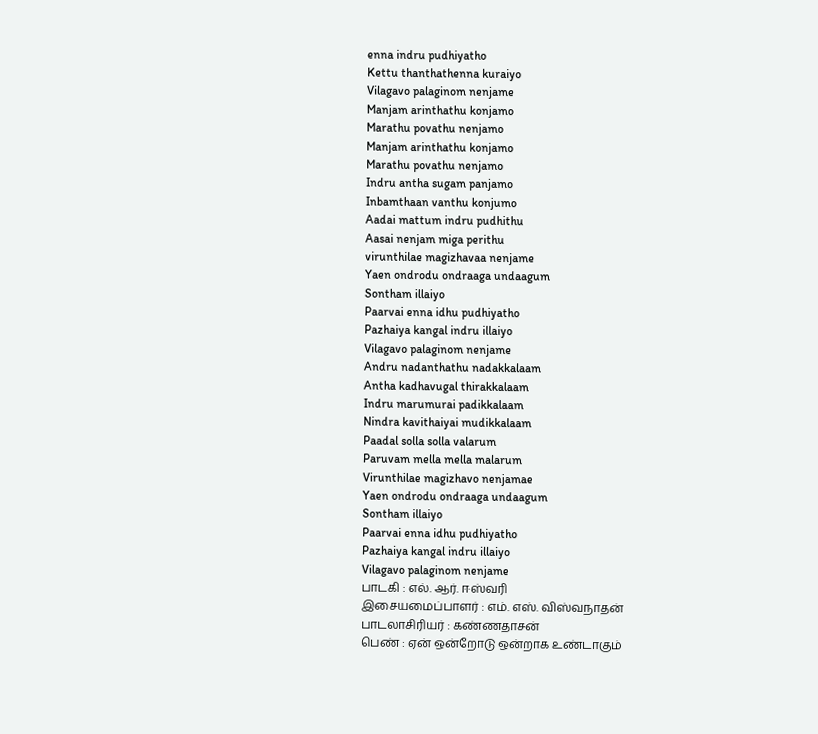enna indru pudhiyatho
Kettu thanthathenna kuraiyo
Vilagavo palaginom nenjame
Manjam arinthathu konjamo
Marathu povathu nenjamo
Manjam arinthathu konjamo
Marathu povathu nenjamo
Indru antha sugam panjamo
Inbamthaan vanthu konjumo
Aadai mattum indru pudhithu
Aasai nenjam miga perithu
virunthilae magizhavaa nenjame
Yaen ondrodu ondraaga undaagum
Sontham illaiyo
Paarvai enna idhu pudhiyatho
Pazhaiya kangal indru illaiyo
Vilagavo palaginom nenjame
Andru nadanthathu nadakkalaam
Antha kadhavugal thirakkalaam
Indru marumurai padikkalaam
Nindra kavithaiyai mudikkalaam
Paadal solla solla valarum
Paruvam mella mella malarum
Virunthilae magizhavo nenjamae
Yaen ondrodu ondraaga undaagum
Sontham illaiyo
Paarvai enna idhu pudhiyatho
Pazhaiya kangal indru illaiyo
Vilagavo palaginom nenjame
பாடகி : எல். ஆர். ஈஸ்வரி
இசையமைப்பாளர் : எம். எஸ். விஸ்வநாதன்
பாடலாசிரியர் : கண்ணதாசன்
பெண் : ஏன் ஒன்றோடு ஒன்றாக உண்டாகும்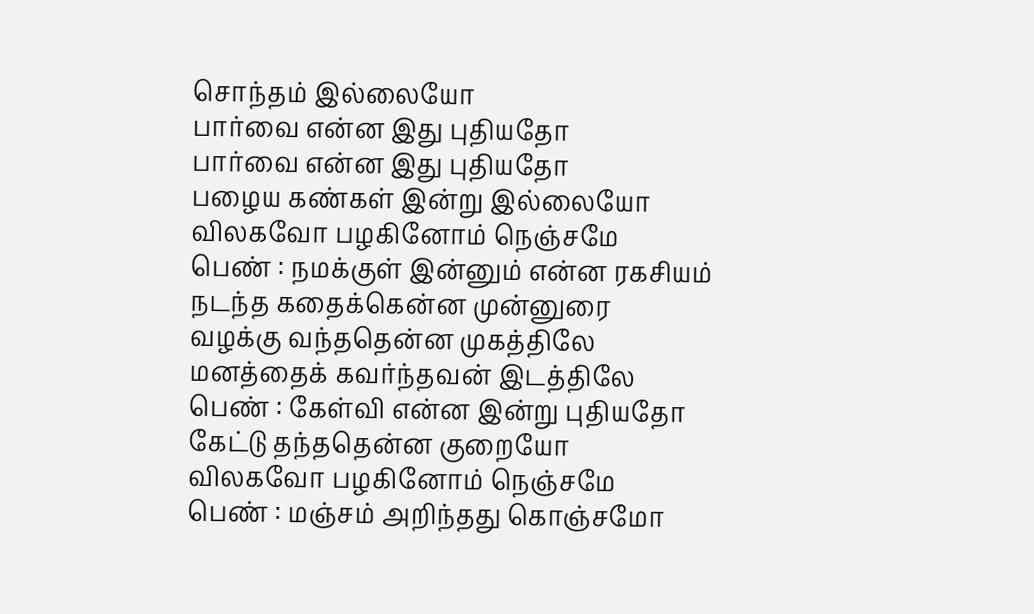சொந்தம் இல்லையோ
பார்வை என்ன இது புதியதோ
பார்வை என்ன இது புதியதோ
பழைய கண்கள் இன்று இல்லையோ
விலகவோ பழகினோம் நெஞ்சமே
பெண் : நமக்குள் இன்னும் என்ன ரகசியம்
நடந்த கதைக்கென்ன முன்னுரை
வழக்கு வந்ததென்ன முகத்திலே
மனத்தைக் கவர்ந்தவன் இடத்திலே
பெண் : கேள்வி என்ன இன்று புதியதோ
கேட்டு தந்ததென்ன குறையோ
விலகவோ பழகினோம் நெஞ்சமே
பெண் : மஞ்சம் அறிந்தது கொஞ்சமோ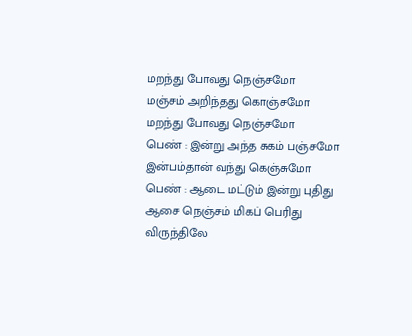மறந்து போவது நெஞ்சமோ
மஞ்சம் அறிந்தது கொஞ்சமோ
மறந்து போவது நெஞ்சமோ
பெண் : இன்று அந்த சுகம் பஞ்சமோ
இன்பம்தான் வந்து கெஞ்சுமோ
பெண் : ஆடை மட்டும் இன்று புதிது
ஆசை நெஞ்சம் மிகப் பெரிது
விருந்திலே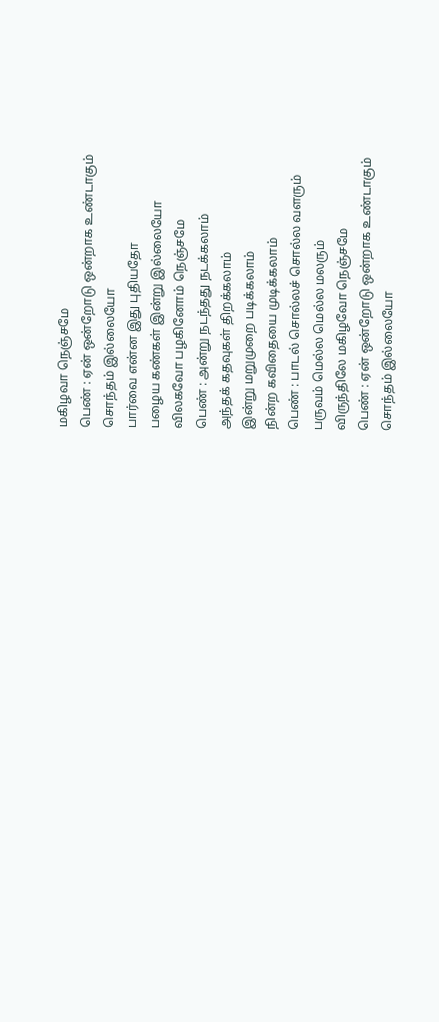மகிழவா நெஞ்சமே
பெண் : ஏன் ஒன்றோடு ஒன்றாக உண்டாகும்
சொந்தம் இல்லையோ
பார்வை என்ன இது புதியதோ
பழைய கண்கள் இன்று இல்லையோ
விலகவோ பழகினோம் நெஞ்சமே
பெண் : அன்று நடந்தது நடக்கலாம்
அந்தக் கதவுகள் திறக்கலாம்
இன்று மறுமுறை படிக்கலாம்
நின்ற கவிதையை முடிக்கலாம்
பெண் : பாடல் சொல்லச் சொல்ல வளரும்
பருவம் மெல்ல மெல்ல மலரும்
விருந்திலே மகிழவோ நெஞ்சமே
பெண் : ஏன் ஒன்றோடு ஒன்றாக உண்டாகும்
சொந்தம் இல்லையோ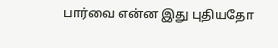பார்வை என்ன இது புதியதோ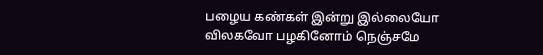பழைய கண்கள் இன்று இல்லையோ
விலகவோ பழகினோம் நெஞ்சமே